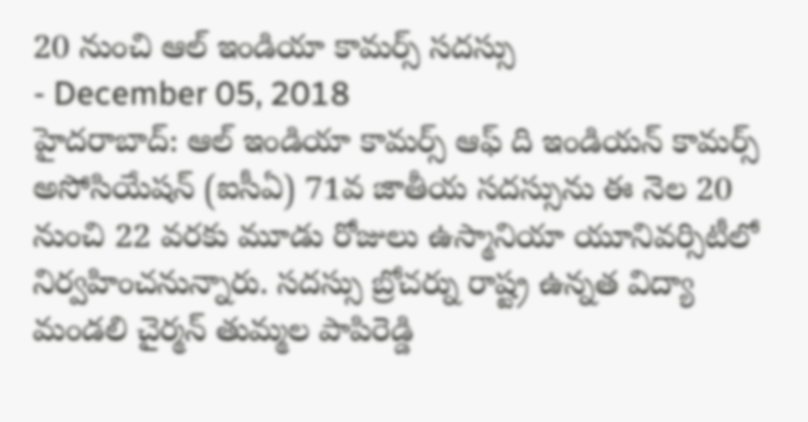20 నుంచి ఆల్ ఇండియా కామర్స్ సదస్సు
- December 05, 2018
హైదరాబాద్: ఆల్ ఇండియా కామర్స్ ఆఫ్ ది ఇండియన్ కామర్స్ అసోసియేషన్ (ఐసీఏ) 71వ జాతీయ సదస్సును ఈ నెల 20 నుంచి 22 వరకు మూడు రోజులు ఉస్మానియా యూనివర్సిటీలో నిర్వహించనున్నారు. సదస్సు బ్రోచర్ను రాష్ట్ర ఉన్నత విద్యా మండలి చైర్మన్ తుమ్మల పాపిరెడ్డి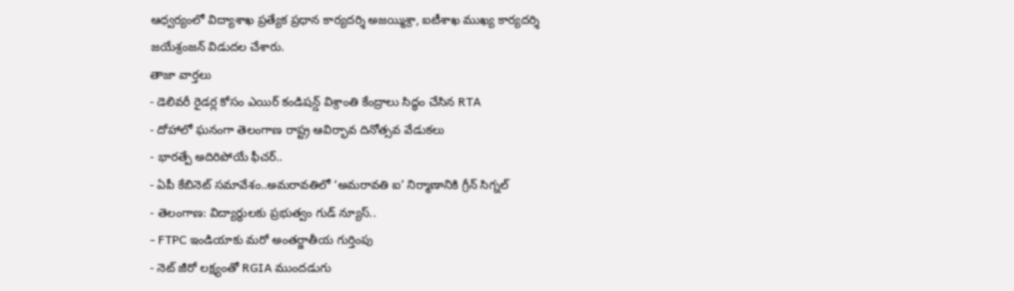ఆధ్వర్యంలో విద్యాశాఖ ప్రత్యేక ప్రధాన కార్యదర్శి అజయ్మిశ్రా, ఐటీశాఖ ముఖ్య కార్యదర్శి జయేశ్రంజన్ విడుదల చేశారు.
తాజా వార్తలు
- డెలివరీ రైడర్ల కోసం ఎయిర్ కండిషన్డ్ విశ్రాంతి కేంద్రాలు సిద్ధం చేసిన RTA
- దోహాలో ఘనంగా తెలంగాణ రాష్ట్ర ఆవిర్భావ దినోత్సవ వేడుకలు
- భారత్పే అదిరిపోయే ఫీచర్..
- ఏపీ కేబినెట్ సమావేశం..అమరావతిలో ‘అమరావతి ఐ’ నిర్మాణానికి గ్రీన్ సిగ్నల్
- తెలంగాణ: విద్యార్థులకు ప్రభుత్వం గుడ్ న్యూస్..
- FTPC ఇండియాకు మరో అంతర్జాతీయ గుర్తింపు
- నెట్ జీరో లక్ష్యంతో RGIA ముందడుగు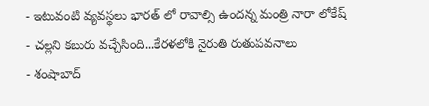- ఇటువంటి వ్యవస్థలు భారత్ లో రావాల్సి ఉందన్న మంత్రి నారా లోకేష్
- చల్లని కబురు వచ్చేసింది...కేరళలోకి నైరుతి రుతుపవనాలు
- శంషాబాద్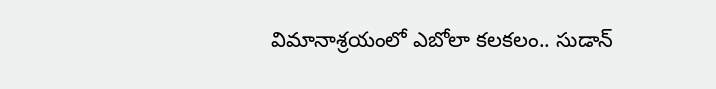విమానాశ్రయంలో ఎబోలా కలకలం.. సుడాన్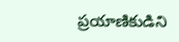ప్రయాణికుడిని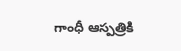గాంధీ ఆస్పత్రికి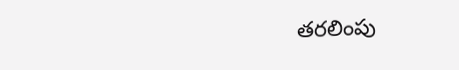తరలింపు